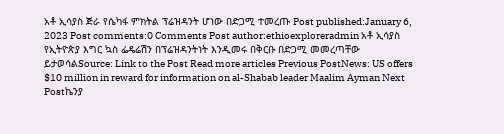አቶ ኢሳያስ ጅራ የሴካፋ ምክትል ፕሬዝዳንት ሆነው በድጋሚ ተመረጡ Post published:January 6, 2023 Post comments:0 Comments Post author:ethioexploreradmin አቶ ኢሳያስ የኢትዮጵያ እግር ኳስ ፌዴሬሽን በፕሬዝዳንትነት እንዲመሩ በቅርቡ በድጋሚ መመረጣቸው ይታወሳልSource: Link to the Post Read more articles Previous PostNews: US offers $10 million in reward for information on al-Shabab leader Maalim Ayman Next Postኬንያ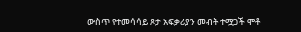ውስጥ የተመሳሳይ ጾታ አፍቃሪያን መብት ተሟጋች ሞቶ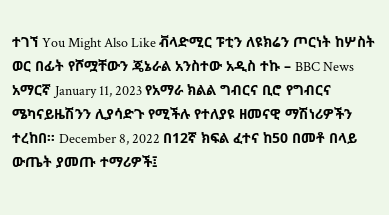ተገኘ You Might Also Like ቭላድሚር ፑቲን ለዩክሬን ጦርነት ከሦስት ወር በፊት የሾሟቸውን ጄኔራል አንስተው አዲስ ተኩ – BBC News አማርኛ January 11, 2023 የአማራ ክልል ግብርና ቢሮ የግብርና ሜካናይዜሽንን ሊያሳድጉ የሚችሉ የተለያዩ ዘመናዊ ማሽነሪዎችን ተረከበ። December 8, 2022 በ12ኛ ክፍል ፈተና ከ50 በመቶ በላይ ውጤት ያመጡ ተማሪዎች፤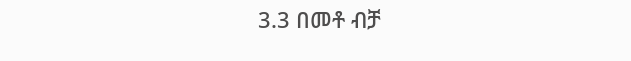3.3 በመቶ ብቻ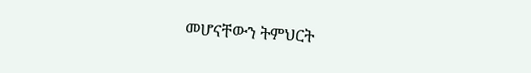መሆናቸውን ትምህርት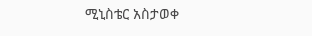ሚኒስቴር አስታወቀ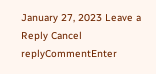January 27, 2023 Leave a Reply Cancel replyCommentEnter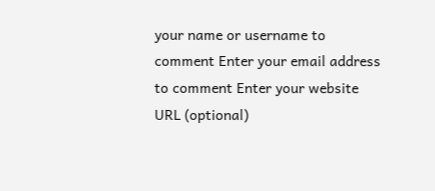your name or username to comment Enter your email address to comment Enter your website URL (optional)